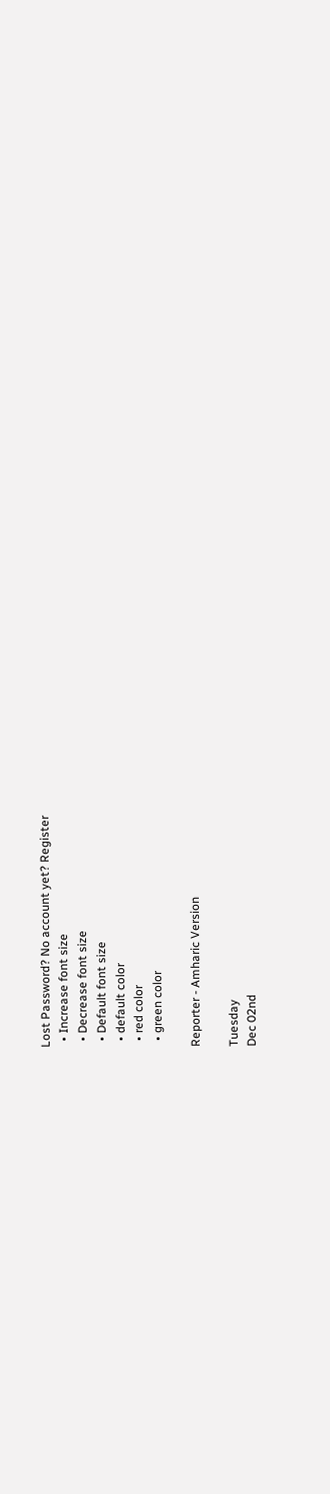Lost Password? No account yet? Register
  • Increase font size
  • Decrease font size
  • Default font size
  • default color
  • red color
  • green color

Reporter - Amharic Version

Tuesday
Dec 02nd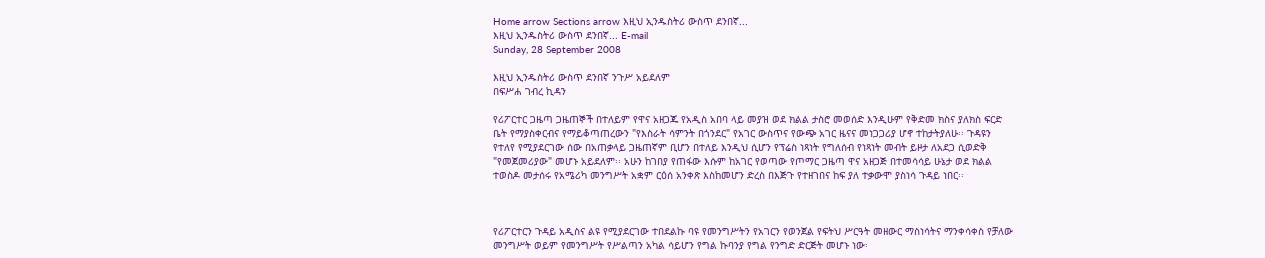Home arrow Sections arrow እዚህ ኢንዱስትሪ ውስጥ ደንበኛ...
እዚህ ኢንዱስትሪ ውስጥ ደንበኛ... E-mail
Sunday, 28 September 2008

እዚህ ኢንዱስትሪ ውስጥ ደንበኛ ንጉሥ አይደለም
በፍሥሐ ገብረ ኪዳን

የሪፖርተር ጋዜጣ ጋዜጠኞች በተለይም የዋና አዘጋጁ የአዲስ አበባ ላይ መያዝ ወደ ክልል ታስሮ መወሰድ እንዲሁም የቅድመ ክስና ያለክስ ፍርድ ቤት የማያስቀርብና የማይቆጣጠረውን "የእስራት ሳምንት በጎንደር" የአገር ውስጥና የውጭ አገር ዜናና መነጋጋሪያ ሆኖ ተከታትያለሁ፡፡ ጉዳዩን የተለየ የሚያደርገው ሰው በአጠቃላይ ጋዜጠኛም ቢሆን በተለይ እንዲህ ሲሆን የፕሬስ ነጻነት የግለሰብ የነጻነት መብት ይዞታ ለአደጋ ሲወድቅ "የመጀመሪያው" መሆኑ አይደለም፡፡ አሁን ከገበያ የጠፋው እሱም ከአገር የወጣው የጦማር ጋዜጣ ዋና አዘጋጅ በተመሳሳይ ሁኔታ ወደ ክልል ተወስዶ መታሰሩ የአሜሪካ መንግሥት አቋም ርዕሰ አንቀጽ እስከመሆን ድረስ በእጅጉ የተዘገበና ከፍ ያለ ተቃውሞ ያስነሳ ጉዳይ ነበር፡፡



የሪፖርተርን ጉዳይ አዲስና ልዩ የሚያደርገው ተበደልኩ ባዩ የመንግሥትን የአገርን የወንጀል የፍትህ ሥርዓት መዘውር ማስነሳትና ማንቀሳቀስ የቻለው መንግሥት ወይም የመንግሥት የሥልጣን አካል ሳይሆን የግል ኩባንያ የግል የንግድ ድርጅት መሆኑ ነው፡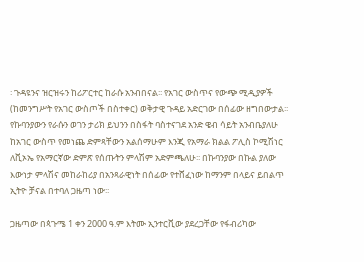፡ ጉዳዩንና ዝርዝሩን ከሪፖርተር ከራሱ አንብበናል፡፡ የአገር ውስጥና የውጭ ሚዲያዎች (ከመንግሥት የአገር ውስጦች በስተቀር) ወቅታዊ ጉዳይ አድርገው በሰፊው ዘግበውታል፡፡ የኩባንያውን የራሱን ወገን ታሪክ ይህንን በስፋት ባስተናገደ አንድ ዌብ ሳይት አንብቤያለሁ ከአገር ውስጥ የመነጨ ድምጻቸውን አልሰማሁም እንጂ የአማራ ክልል ፖሊስ ኮሚሽነር ለቪኦኤ የአማርኛው ድምጽ የሰጡትን ምላሽም አድምጫለሁ፡፡ በኩባንያው በኩል ያለው እውነታ ምላሽና መከራከሪያ በአንጻራዊነት በሰፊው የተሸፈነው ከማንም በላይና ይበልጥ ኢትዮ ቻናል በተባለ ጋዜጣ ነው፡፡

ጋዜጣው በጳጉሜ 1 ቀን 2000 ዓ.ም እትሙ ኢንተርቪው ያደረጋቸው የፋብሪካው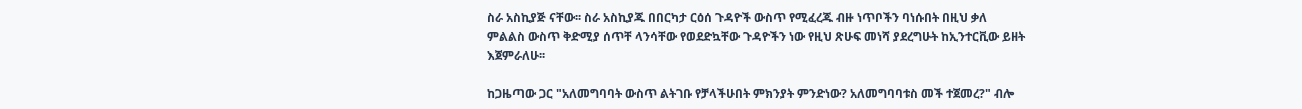ስራ አስኪያጅ ናቸው፡፡ ስራ አስኪያጁ በበርካታ ርዕሰ ጉዳዮች ውስጥ የሚፈረጁ ብዙ ነጥቦችን ባነሱበት በዚህ ቃለ ምልልስ ውስጥ ቅድሚያ ሰጥቸ ላንሳቸው የወደድኳቸው ጉዳዮችን ነው የዚህ ጽሁፍ መነሻ ያደረግሁት ከኢንተርቪው ይዘት እጀምራለሁ፡፡

ከጋዜጣው ጋር "አለመግባባት ውስጥ ልትገቡ የቻላችሁበት ምክንያት ምንድነው? አለመግባባቱስ መች ተጀመረ?" ብሎ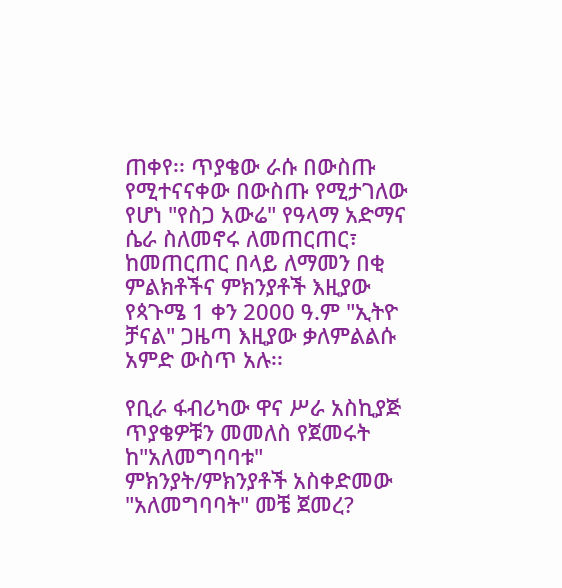ጠቀየ፡፡ ጥያቄው ራሱ በውስጡ የሚተናናቀው በውስጡ የሚታገለው የሆነ "የስጋ አውሬ" የዓላማ አድማና ሴራ ስለመኖሩ ለመጠርጠር፣ ከመጠርጠር በላይ ለማመን በቂ ምልክቶችና ምክንያቶች እዚያው የጳጉሜ 1 ቀን 2000 ዓ.ም "ኢትዮ ቻናል" ጋዜጣ እዚያው ቃለምልልሱ አምድ ውስጥ አሉ፡፡

የቢራ ፋብሪካው ዋና ሥራ አስኪያጅ ጥያቄዎቹን መመለስ የጀመሩት ከ"አለመግባባቱ" ምክንያት/ምክንያቶች አስቀድመው "አለመግባባት" መቼ ጀመረ?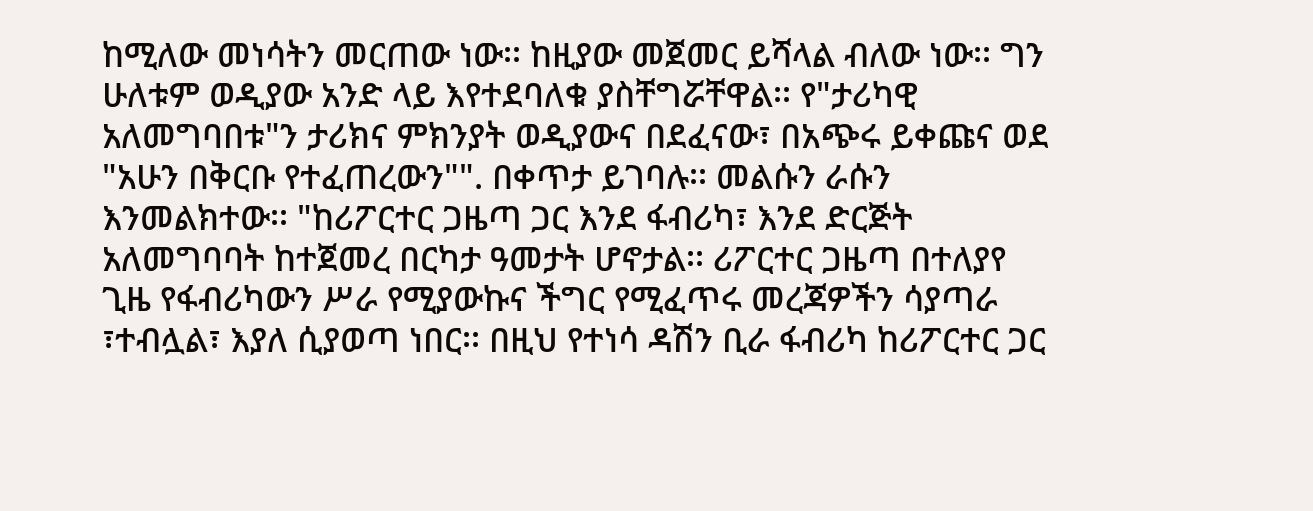ከሚለው መነሳትን መርጠው ነው፡፡ ከዚያው መጀመር ይሻላል ብለው ነው፡፡ ግን ሁለቱም ወዲያው አንድ ላይ እየተደባለቁ ያስቸግሯቸዋል፡፡ የ"ታሪካዊ አለመግባበቱ"ን ታሪክና ምክንያት ወዲያውና በደፈናው፣ በአጭሩ ይቀጩና ወደ "አሁን በቅርቡ የተፈጠረውን"". በቀጥታ ይገባሉ፡፡ መልሱን ራሱን እንመልክተው፡፡ "ከሪፖርተር ጋዜጣ ጋር እንደ ፋብሪካ፣ እንደ ድርጅት አለመግባባት ከተጀመረ በርካታ ዓመታት ሆኖታል፡፡ ሪፖርተር ጋዜጣ በተለያየ ጊዜ የፋብሪካውን ሥራ የሚያውኩና ችግር የሚፈጥሩ መረጃዎችን ሳያጣራ ፣ተብሏል፣ እያለ ሲያወጣ ነበር፡፡ በዚህ የተነሳ ዳሽን ቢራ ፋብሪካ ከሪፖርተር ጋር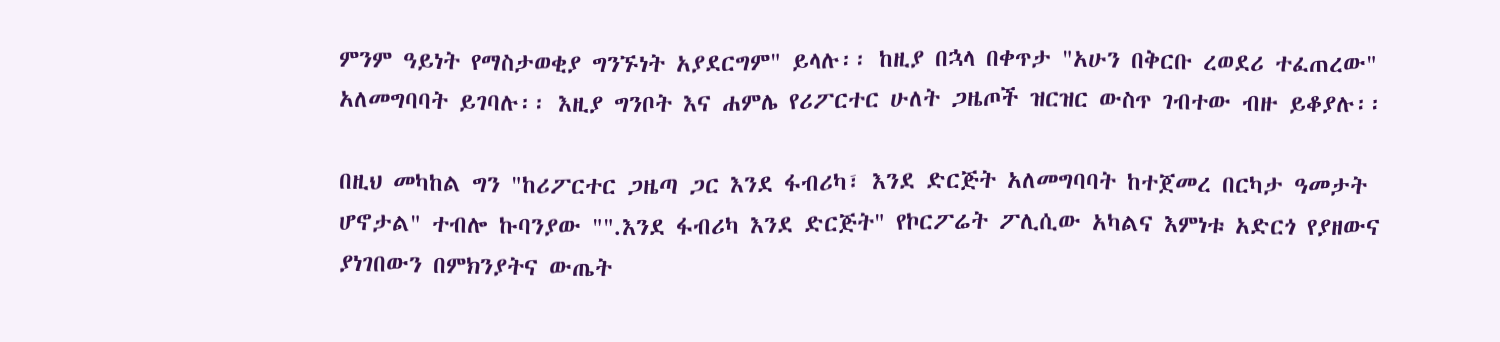ምንም ዓይነት የማስታወቂያ ግንኙነት አያደርግም" ይላሉ፡፡ ከዚያ በኋላ በቀጥታ "አሁን በቅርቡ ረወደሪ ተፈጠረው" አለመግባባት ይገባሉ፡፡ እዚያ ግንቦት እና ሐምሌ የሪፖርተር ሁለት ጋዜጦች ዝርዝር ውስጥ ገብተው ብዙ ይቆያሉ፡፡

በዚህ መካከል ግን "ከሪፖርተር ጋዜጣ ጋር እንደ ፋብሪካ፣ እንደ ድርጅት አለመግባባት ከተጀመረ በርካታ ዓመታት ሆኖታል" ተብሎ ኩባንያው "".እንደ ፋብሪካ እንደ ድርጅት" የኮርፖሬት ፖሊሲው አካልና እምነቱ አድርጎ የያዘውና ያነገበውን በምክንያትና ውጤት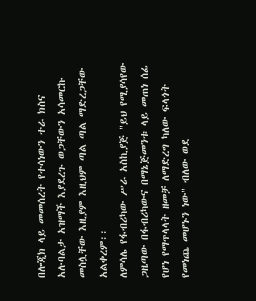በሎጂክ ላይ መመሰረት የተሳነውን ተራ ክስና አሉባልታ አዝማች እያደረጉ ወጋቸውን አሳመርኩ መስሏቸው እዚያም እዚህም ጣል ጣል ማድረጋቸው አልቀረም፡፡
ለምሳሌ የፋብሪካው ሥራ አስኪያጅ "ይህ የሚያሳየው ጋዜጣው በፋብሪካውና በማኔጅመንቱ ላይ መጠነ ሰፊ የሆነ የማጥላላት ዘመቻ ለማድረግ ካለው ፍላጎት የመነጨ መሆኑን ነው" ብለው ወደ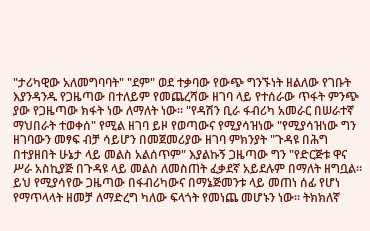"ታሪካዊው አለመግባባት" "ደም" ወደ ተቃባው የውጭ ግንኙነት ዘልለው የገቡት እያንዳንዱ የጋዜጣው በተለይም የመጨረሻው ዘገባ ላይ የተሰራው ጥፋት ምንጭ ያው የጋዜጣው ክፋት ነው ለማለት ነው፡፡ "የዳሽን ቢራ ፋብሪካ አመራር በሠራተኛ ማህበራት ተወቀሰ" የሚል ዘገባ ይዞ የወጣውና የሚያሳዝነው "የሚያሳዝነው ግን ዘገባውን መፃፍ ብቻ ሳይሆን በመጀመሪያው ዘገባ ምክንያት "ጉዳዩ በሕግ በተያዘበት ሁኔታ ላይ መልስ አልሰጥም" እያልኩኝ ጋዜጣው ግን "የድርጅቱ ዋና ሥራ አስኪያጅ በጉዳዩ ላይ መልስ ለመስጠት ፈቃደኛ አይደሉም በማለት ዘግቧል፡፡ ይህ የሚያሳየው ጋዜጣው በፋብሪካውና በማኔጅመንቱ ላይ መጠነ ሰፊ የሆነ የማጥላላት ዘመቻ ለማድረግ ካለው ፍላጎት የመነጨ መሆኑን ነው፡፡ ትክክለኛ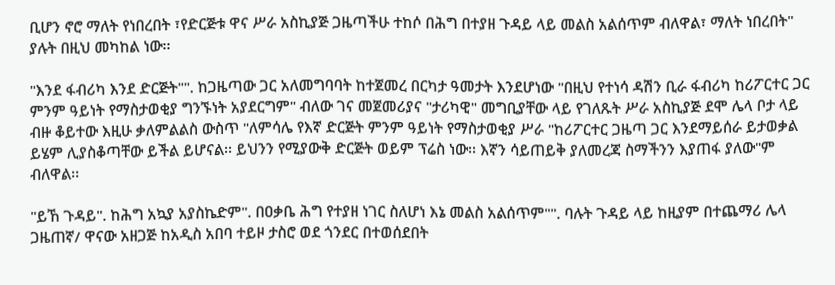ቢሆን ኖሮ ማለት የነበረበት ፣የድርጅቱ ዋና ሥራ አስኪያጅ ጋዜጣችሁ ተከሶ በሕግ በተያዘ ጉዳይ ላይ መልስ አልሰጥም ብለዋል፣ ማለት ነበረበት" ያሉት በዚህ መካከል ነው፡፡

"እንደ ፋብሪካ እንደ ድርጅት"". ከጋዜጣው ጋር አለመግባባት ከተጀመረ በርካታ ዓመታት እንደሆነው "በዚህ የተነሳ ዳሽን ቢራ ፋብሪካ ከሪፖርተር ጋር ምንም ዓይነት የማስታወቂያ ግንኙነት አያደርግም" ብለው ገና መጀመሪያና "ታሪካዊ" መግቢያቸው ላይ የገለጹት ሥራ አስኪያጅ ደሞ ሌላ ቦታ ላይ ብዙ ቆይተው እዚሁ ቃለምልልስ ውስጥ "ለምሳሌ የእኛ ድርጅት ምንም ዓይነት የማስታወቂያ ሥራ "ከሪፖርተር ጋዜጣ ጋር እንደማይሰራ ይታወቃል ይሄም ሊያስቆጣቸው ይችል ይሆናል፡፡ ይህንን የሚያውቅ ድርጅት ወይም ፕሬስ ነው፡፡ እኛን ሳይጠይቅ ያለመረጃ ስማችንን እያጠፋ ያለው"ም ብለዋል፡፡

"ይኸ ጉዳይ". ከሕግ አኳያ አያስኬድም". በዐቃቤ ሕግ የተያዘ ነገር ስለሆነ እኔ መልስ አልሰጥም"". ባሉት ጉዳይ ላይ ከዚያም በተጨማሪ ሌላ ጋዜጠኛ/ ዋናው አዘጋጅ ከአዲስ አበባ ተይዞ ታስሮ ወደ ጎንደር በተወሰደበት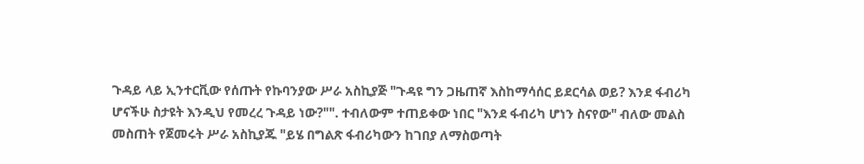ጉዳይ ላይ ኢንተርቪው የሰጡት የኩባንያው ሥራ አስኪያጅ "ጉዳዩ ግን ጋዜጠኛ እስከማሳሰር ይደርሳል ወይ? እንደ ፋብሪካ ሆናችሁ ስታዩት እንዲህ የመረረ ጉዳይ ነው?"". ተብለውም ተጠይቀው ነበር "እንደ ፋብሪካ ሆነን ስናየው" ብለው መልስ መስጠት የጀመሩት ሥራ አስኪያጁ "ይሄ በግልጽ ፋብሪካውን ከገበያ ለማስወጣት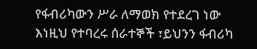የፋብሪካውን ሥራ ለማወክ የተደረገ ነው እነዚህ የተባረሩ ሰራተኞች ፣ይህንን ፋብሪካ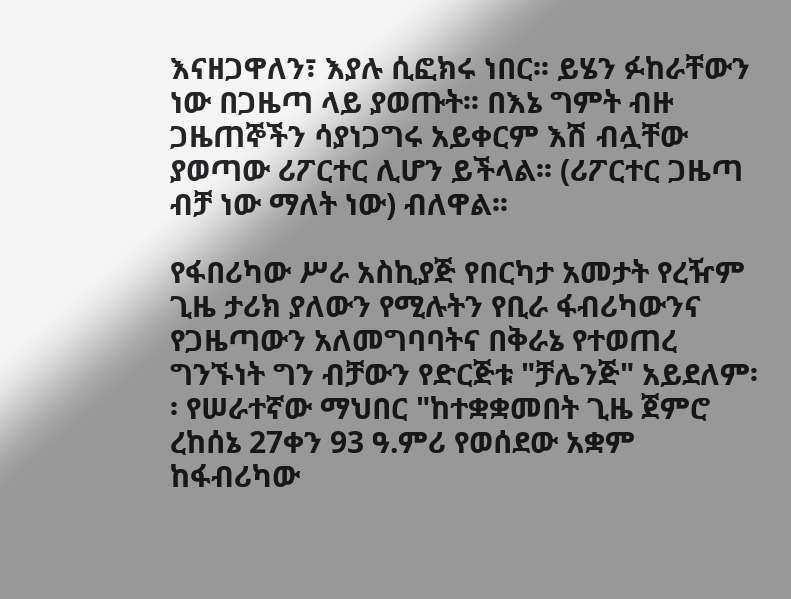እናዘጋዋለን፣ እያሉ ሲፎክሩ ነበር፡፡ ይሄን ፉከራቸውን ነው በጋዜጣ ላይ ያወጡት፡፡ በእኔ ግምት ብዙ ጋዜጠኞችን ሳያነጋግሩ አይቀርም እሽ ብሏቸው ያወጣው ሪፖርተር ሊሆን ይችላል፡፡ (ሪፖርተር ጋዜጣ ብቻ ነው ማለት ነው) ብለዋል፡፡

የፋበሪካው ሥራ አስኪያጅ የበርካታ አመታት የረዥም ጊዜ ታሪክ ያለውን የሚሉትን የቢራ ፋብሪካውንና የጋዜጣውን አለመግባባትና በቅራኔ የተወጠረ ግንኙነት ግን ብቻውን የድርጅቱ "ቻሌንጅ" አይደለም፡፡ የሠራተኛው ማህበር "ከተቋቋመበት ጊዜ ጀምሮ ረከሰኔ 27ቀን 93 ዓ.ምሪ የወሰደው አቋም ከፋብሪካው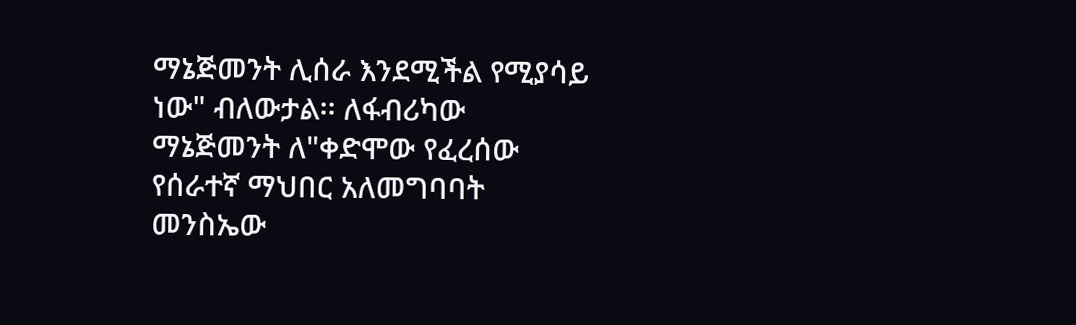ማኔጅመንት ሊሰራ እንደሚችል የሚያሳይ ነው" ብለውታል፡፡ ለፋብሪካው ማኔጅመንት ለ"ቀድሞው የፈረሰው የሰራተኛ ማህበር አለመግባባት መንስኤው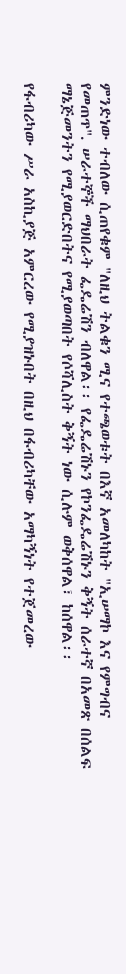ምንድነው ተብለው ሲጠየቁም "ለዚህ ትልቁን ሚና የተጫወቱት በእኛ አመለካከት "ኢሠማኮ እና የምግብና የመጠጥ". ሠራተኞች ማህበራት ፌዴሬሽን ብለዋል፡፡ የፌዴሬሽኑን የኮንፌዴሬሽኑን ቅኝት ሰራተኛ በአመጽ በሰልፍ ማኔጅመንትን የሚያወርድበትና የሚያወጣበት የሶሻሊስት ቅኝት ነው ሲሉም ወቅሰዋል፣ ከሰዋል፡፡

የፋብሪካው ሥራ አስኪያጅ አምርረው የሚያዝኑበት በዚህ በፋብሪካቸው አማካኝነት የተጀመረው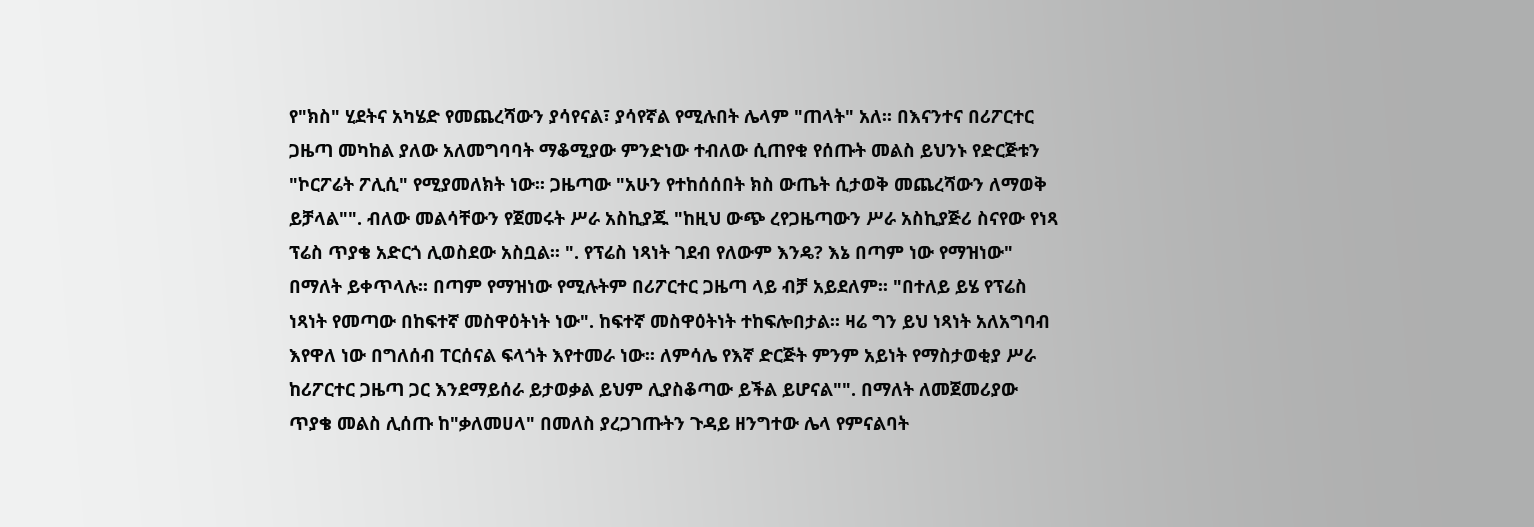የ"ክስ" ሂደትና አካሄድ የመጨረሻውን ያሳየናል፣ ያሳየኛል የሚሉበት ሌላም "ጠላት" አለ፡፡ በእናንተና በሪፖርተር ጋዜጣ መካከል ያለው አለመግባባት ማቆሚያው ምንድነው ተብለው ሲጠየቁ የሰጡት መልስ ይህንኑ የድርጅቱን "ኮርፖሬት ፖሊሲ" የሚያመለክት ነው፡፡ ጋዜጣው "አሁን የተከሰሰበት ክስ ውጤት ሲታወቅ መጨረሻውን ለማወቅ ይቻላል"". ብለው መልሳቸውን የጀመሩት ሥራ አስኪያጁ "ከዚህ ውጭ ረየጋዜጣውን ሥራ አስኪያጅሪ ስናየው የነጻ ፕሬስ ጥያቄ አድርጎ ሊወስደው አስቧል፡፡ ". የፕሬስ ነጻነት ገደብ የለውም እንዴ? እኔ በጣም ነው የማዝነው" በማለት ይቀጥላሉ፡፡ በጣም የማዝነው የሚሉትም በሪፖርተር ጋዜጣ ላይ ብቻ አይደለም፡፡ "በተለይ ይሄ የፕሬስ ነጻነት የመጣው በከፍተኛ መስዋዕትነት ነው". ከፍተኛ መስዋዕትነት ተከፍሎበታል፡፡ ዛሬ ግን ይህ ነጻነት አለአግባብ እየዋለ ነው በግለሰብ ፐርሰናል ፍላጎት እየተመራ ነው፡፡ ለምሳሌ የእኛ ድርጅት ምንም አይነት የማስታወቂያ ሥራ ከሪፖርተር ጋዜጣ ጋር እንደማይሰራ ይታወቃል ይህም ሊያስቆጣው ይችል ይሆናል"". በማለት ለመጀመሪያው ጥያቄ መልስ ሊሰጡ ከ"ቃለመሀላ" በመለስ ያረጋገጡትን ጉዳይ ዘንግተው ሌላ የምናልባት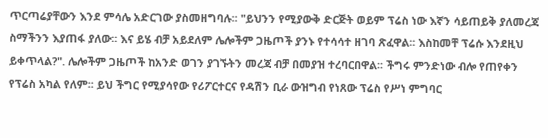ጥርጣሬያቸውን እንደ ምሳሌ አድርገው ያስመዘግባሉ፡፡ "ይህንን የሚያውቅ ድርጅት ወይም ፕሬስ ነው እኛን ሳይጠይቅ ያለመረጃ ስማችንን እያጠፋ ያለው፡፡ እና ይሄ ብቻ አይደለም ሌሎችም ጋዜጦች ያንኑ የተሳሳተ ዘገባ ጽፈዋል፡፡ እስከመቸ ፕሬሱ እንደዚህ ይቀጥላል?". ሌሎችም ጋዜጦች ከአንድ ወገን ያገኙትን መረጃ ብቻ በመያዝ ተረባርበዋል፡፡ ችግሩ ምንድነው ብሎ የጠየቀን የፕሬስ አካል የለም፡፡ ይህ ችግር የሚያሳየው የሪፖርተርና የዳሽን ቢራ ውዝግብ የነጸው ፕሬስ የሥነ ምግባር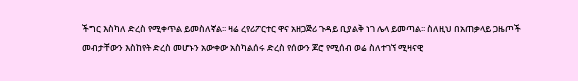ችግር እስካለ ድረስ የሚቀጥል ይመስለኛል፡፡ ዛሬ ረየሪፖርተር ዋና አዘጋጅሪ ጉዳይ ቢያልቅ ነገ ሌላ ይመጣል፡፡ ስለዚህ በአጠቃላይ ጋዜጦች መብታቸውን እስከየት ድረስ መሆኑን አውቀው አስካልሰሩ ድረስ የሰውን ጆሮ የሚሰብ ወሬ ስለተገኘ ሚዛናዊ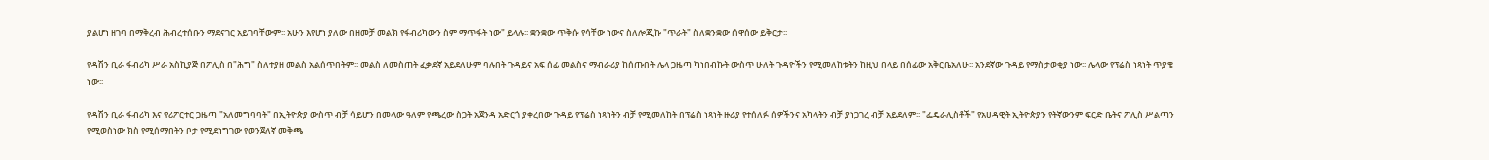ያልሆነ ዘገባ በማቅረብ ሕብረተሰቡን ማደናገር አይገባቸውም፡፡ አሁን እየሆነ ያለው በዘመቻ መልክ የፋብሪካውን ስም ማጥፋት ነው" ይላሉ፡፡ ቋንቋው ጥቅሱ የሳቸው ነውና ስለሎጂኩ "ጥራት" ስለቋንቋው ሰዋሰው ይቅርታ፡፡

የዳሽን ቢራ ፋብሪካ ሥራ አስኪያጅ በፖሊስ በ"ሕግ" ስለተያዘ መልስ አልሰጥበትም፡፡ መልስ ለመስጠት ፈቃደኛ አይደለሁም ባሉበት ጉዳይና አፍ ሰፊ መልስና ማብራሪያ ከሰጡበት ሌላ ጋዜጣ ካነበብኩት ውስጥ ሁለት ጉዳዮችን የሚመለከቱትን ከዚህ በላይ በሰፊው አቅርቤአለሁ፡፡ አንደኛው ጉዳይ የማስታወቂያ ነው፡፡ ሌላው የፕሬስ ነጻነት ጥያቄ ነው፡፡

የዳሽን ቢራ ፋብሪካ እና የሪፖርተር ጋዜጣ "አለመግባባት" በኢትዮጵያ ውስጥ ብቻ ሳይሆን በመላው ዓለም የጫረው ስጋት አጀንዳ አድርጎ ያቀረበው ጉዳይ የፕሬስ ነጻነትን ብቻ የሚመለከት በፕሬስ ነጻነት ዙሪያ የተሰለፉ ሰዎችንና አካላትን ብቻ ያነጋገረ ብቻ አይደለም፡፡ "ፌዴራሊስቶች" የአሀዳዊት ኢትዮጵያን የትኛውንም ፍርድ ቤትና ፖሊስ ሥልጣን የሚወስነው ክስ የሚሰማበትን ቦታ የሚደነግገው የወንጀለኛ መቅጫ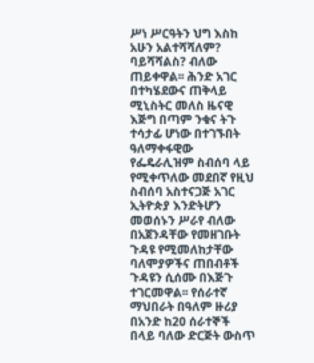ሥነ ሥርዓትን ህግ እስከ አሁን አልተሻሻለም? ባይሻሻልስ? ብለው ጠይቀዋል፡፡ ሕንድ አገር በተካሄደውና ጠቅላይ ሚኒስትር መለስ ዜናዊ እጅግ በጣም ንቁና ትጉ ተሳታፊ ሆነው በተገኙበት ዓለማቀፋዊው የፌዴራሊዝም ስብሰባ ላይ የሚቀጥለው መደበኛ የዚህ ስብሰባ አስተናጋጅ አገር ኢትዮጵያ እንድትሆን መወሰኑን ሥራየ ብለው በአጀንዳቸው የመዘገቡት ጉዳዩ የሚመለከታቸው ባለሞያዎችና ጠበብቶች ጉዳዩን ሲሰሙ በእጅጉ ተገርመዋል፡፡ የሰራተኛ ማህበራት በዓለም ዙሪያ በአንድ ከ20 ሰራተኞች በላይ ባለው ድርጅት ውስጥ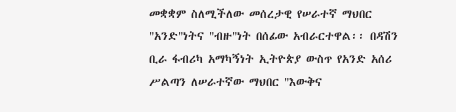መቋቋም ስለሚችለው መሰረታዊ የሠራተኛ ማህበር "አንድ"ነትና "ብዙ"ነት በሰፊው አብራርተዋል፡፡ በዳሽን ቢራ ፋብሪካ አማካኝነት ኢትዮጵያ ውስጥ የአንድ አሰሪ ሥልጣን ለሠራተኛው ማህበር "እውቅና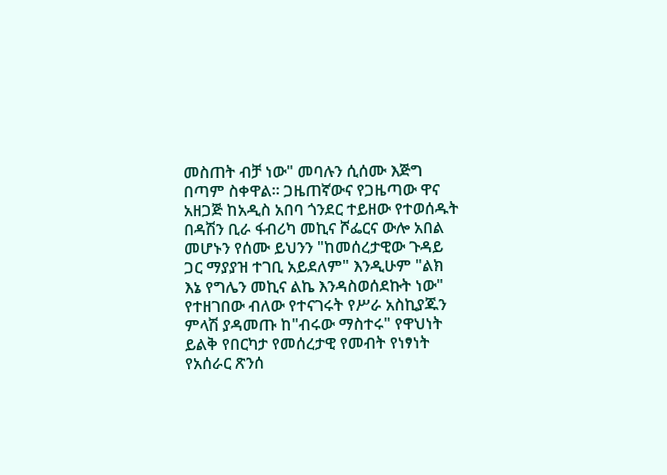መስጠት ብቻ ነው" መባሉን ሲሰሙ እጅግ በጣም ስቀዋል፡፡ ጋዜጠኛውና የጋዜጣው ዋና አዘጋጅ ከአዲስ አበባ ጎንደር ተይዘው የተወሰዱት በዳሽን ቢራ ፋብሪካ መኪና ሾፌርና ውሎ አበል መሆኑን የሰሙ ይህንን "ከመሰረታዊው ጉዳይ ጋር ማያያዝ ተገቢ አይደለም" እንዲሁም "ልክ እኔ የግሌን መኪና ልኬ እንዳስወሰደኩት ነው" የተዘገበው ብለው የተናገሩት የሥራ አስኪያጁን ምላሽ ያዳመጡ ከ"ብሩው ማስተሩ" የዋህነት ይልቅ የበርካታ የመሰረታዊ የመብት የነፃነት የአሰራር ጽንሰ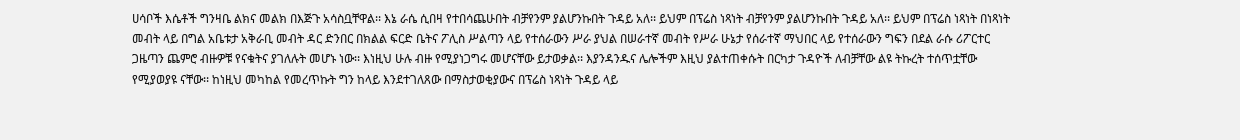ሀሳቦች እሴቶች ግንዛቤ ልክና መልክ በእጅጉ አሳስቧቸዋል፡፡ እኔ ራሴ ሲበዛ የተበሳጨሁበት ብቻየንም ያልሆንኩበት ጉዳይ አለ፡፡ ይህም በፕሬስ ነጻነት ብቻየንም ያልሆንኩበት ጉዳይ አለ፡፡ ይህም በፕሬስ ነጻነት በነጻነት መብት ላይ በግል አቤቱታ አቅራቢ መብት ዳር ድንበር በክልል ፍርድ ቤትና ፖሊስ ሥልጣን ላይ የተሰራውን ሥራ ያህል በሠራተኛ መብት የሥራ ሁኔታ የሰራተኛ ማህበር ላይ የተሰራውን ግፍን በደል ራሱ ሪፖርተር ጋዜጣን ጨምሮ ብዙዎቹ የናቁትና ያገለሉት መሆኑ ነው፡፡ እነዚህ ሁሉ ብዙ የሚያነጋግሩ መሆናቸው ይታወቃል፡፡ እያንዳንዱና ሌሎችም እዚህ ያልተጠቀሱት በርካታ ጉዳዮች ለብቻቸው ልዩ ትኩረት ተሰጥቷቸው የሚያወያዩ ናቸው፡፡ ከነዚህ መካከል የመረጥኩት ግን ከላይ እንደተገለጸው በማስታወቂያውና በፕሬስ ነጻነት ጉዳይ ላይ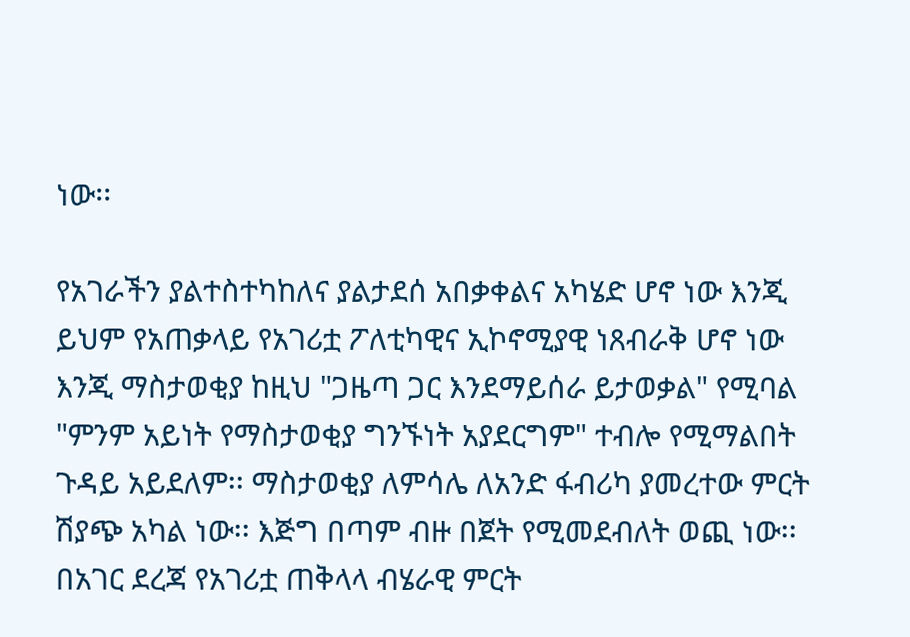ነው፡፡

የአገራችን ያልተስተካከለና ያልታደሰ አበቃቀልና አካሄድ ሆኖ ነው እንጂ ይህም የአጠቃላይ የአገሪቷ ፖለቲካዊና ኢኮኖሚያዊ ነጸብራቅ ሆኖ ነው እንጂ ማስታወቂያ ከዚህ "ጋዜጣ ጋር እንደማይሰራ ይታወቃል" የሚባል "ምንም አይነት የማስታወቂያ ግንኙነት አያደርግም" ተብሎ የሚማልበት ጉዳይ አይደለም፡፡ ማስታወቂያ ለምሳሌ ለአንድ ፋብሪካ ያመረተው ምርት ሽያጭ አካል ነው፡፡ እጅግ በጣም ብዙ በጀት የሚመደብለት ወጪ ነው፡፡ በአገር ደረጃ የአገሪቷ ጠቅላላ ብሄራዊ ምርት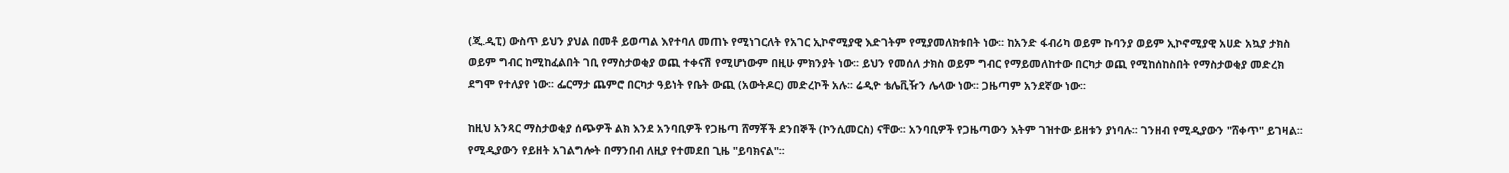(ጂ.ዲፒ) ውስጥ ይህን ያህል በመቶ ይወጣል እየተባለ መጠኑ የሚነገርለት የአገር ኢኮኖሚያዊ እድገትም የሚያመለክቱበት ነው፡፡ ከአንድ ፋብሪካ ወይም ኩባንያ ወይም ኢኮኖሚያዊ አሀድ አኳያ ታክስ ወይም ግብር ከሚከፈልበት ገቢ የማስታወቂያ ወጪ ተቀናሽ የሚሆነውም በዚሁ ምክንያት ነው፡፡ ይህን የመሰለ ታክስ ወይም ግብር የማይመለከተው በርካታ ወጪ የሚከሰከስበት የማስታወቂያ መድረክ ደግሞ የተለያየ ነው፡፡ ፌርማታ ጨምሮ በርካታ ዓይነት የቤት ውጪ (አውትዶር) መድረኮች አሉ፡፡ ሬዲዮ ቴሌቪዥን ሌላው ነው፡፡ ጋዜጣም አንደኛው ነው፡፡

ከዚህ አንጻር ማስታወቂያ ሰጭዎች ልክ እንደ አንባቢዎች የጋዜጣ ሸማቾች ደንበኞች (ኮንሲመርስ) ናቸው፡፡ አንባቢዎች የጋዜጣውን እትም ገዝተው ይዘቱን ያነባሉ፡፡ ገንዘብ የሚዲያውን "ሸቀጥ" ይገዛል፡፡ የሚዲያውን የይዘት አገልግሎት በማንበብ ለዚያ የተመደበ ጊዜ "ይባክናል"፡፡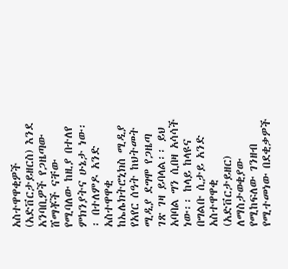አስተዋዋቂዎች (አድቨርታይዘርስ) እንደ አንባቢዎች የጋዜጣው ሸማቾች ናቸው የሚባለው ከዚያ በተለየ ምክንያትና ሁኔታ ነው፡፡ በተለምዶ አንድ አስተዋዋቂ ከኤሌክትሮኒክስ ሚዲያ የአየር ሰዓት ከህትመት ሚዲያ ደግሞ የጋዜጣ ገጽ ገዛ ይባላል፡፡ ይህ አባባል ግን ሲበዛ አሳሳች ነው፡፡ ከላይ ከላዩና በግልቡ ሲታይ አንድ አስተዋዋቂ (አድቨርታይዘር) ለማስታወቂያው የሚከፍለው ገንዘብ የሚተመነው በደቂቃዎች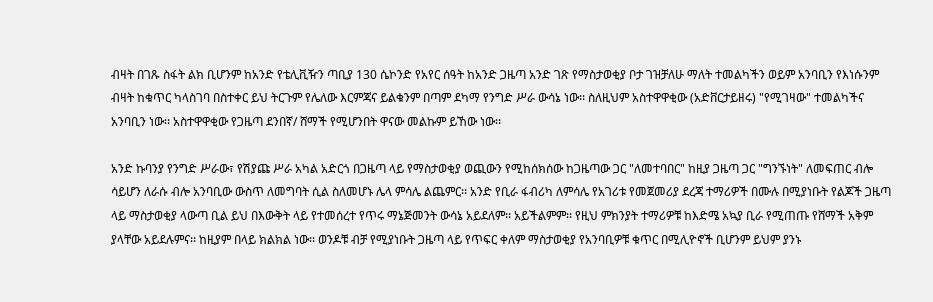ብዛት በገጹ ስፋት ልክ ቢሆንም ከአንድ የቴሊቪዥን ጣቢያ 130 ሴኮንድ የአየር ሰዓት ከአንድ ጋዜጣ አንድ ገጽ የማስታወቂያ ቦታ ገዝቻለሁ ማለት ተመልካችን ወይም አንባቢን የእነሱንም ብዛት ከቁጥር ካላስገባ በስተቀር ይህ ትርጉም የሌለው እርምጃና ይልቁንም በጣም ደካማ የንግድ ሥራ ውሳኔ ነው፡፡ ስለዚህም አስተዋዋቂው (አድቨርታይዘሩ) "የሚገዛው" ተመልካችና አንባቢን ነው፡፡ አስተዋዋቂው የጋዜጣ ደንበኛ/ ሸማች የሚሆንበት ዋናው መልኩም ይኸው ነው፡፡

አንድ ኩባንያ የንግድ ሥራው፣ የሽያጩ ሥራ አካል አድርጎ በጋዜጣ ላይ የማስታወቂያ ወጪውን የሚከሰክሰው ከጋዜጣው ጋር "ለመተባበር" ከዚያ ጋዜጣ ጋር "ግንኙነት" ለመፍጠር ብሎ ሳይሆን ለራሱ ብሎ አንባቢው ውስጥ ለመግባት ሲል ስለመሆኑ ሌላ ምሳሌ ልጨምር፡፡ አንድ የቢራ ፋብሪካ ለምሳሌ የአገሪቱ የመጀመሪያ ደረጃ ተማሪዎች በሙሉ በሚያነቡት የልጆች ጋዜጣ ላይ ማስታወቂያ ላውጣ ቢል ይህ በእውቅት ላይ የተመሰረተ የጥሩ ማኔጅመንት ውሳኔ አይደለም፡፡ አይችልምም፡፡ የዚህ ምክንያት ተማሪዎቹ ከእድሜ አኳያ ቢራ የሚጠጡ የሸማች አቅም ያላቸው አይደሉምና፡፡ ከዚያም በላይ ክልክል ነው፡፡ ወንዶቹ ብቻ የሚያነቡት ጋዜጣ ላይ የጥፍር ቀለም ማስታወቂያ የአንባቢዎቹ ቁጥር በሚሊዮኖች ቢሆንም ይህም ያንኑ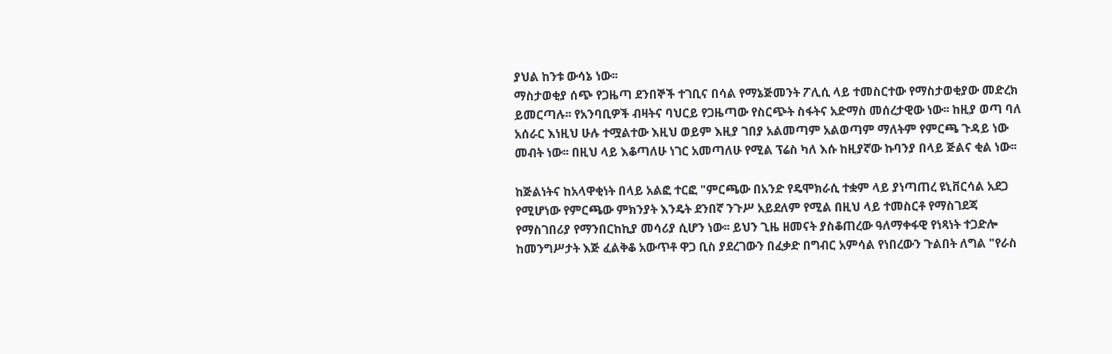ያህል ከንቱ ውሳኔ ነው፡፡
ማስታወቂያ ሰጭ የጋዜጣ ደንበኞች ተገቢና በሳል የማኔጅመንት ፖሊሲ ላይ ተመስርተው የማስታወቂያው መድረክ ይመርጣሉ፡፡ የአንባቢዎች ብዛትና ባህርይ የጋዜጣው የስርጭት ስፋትና አድማስ መሰረታዊው ነው፡፡ ከዚያ ወጣ ባለ አሰራር እነዚህ ሁሉ ተሟልተው እዚህ ወይም እዚያ ገበያ አልመጣም አልወጣም ማለትም የምርጫ ጉዳይ ነው መብት ነው፡፡ በዚህ ላይ እቆጣለሁ ነገር አመጣለሁ የሚል ፕሬስ ካለ እሱ ከዚያኛው ኩባንያ በላይ ጅልና ቂል ነው፡፡

ከጅልነትና ከአላዋቂነት በላይ አልፎ ተርፎ "ምርጫው በአንድ የዴሞክራሲ ተቋም ላይ ያነጣጠረ ዩኒቨርሳል አደጋ የሚሆነው የምርጫው ምክንያት እንዴት ደንበኛ ንጉሥ አይደለም የሚል በዚህ ላይ ተመስርቶ የማስገደጃ የማስገበሪያ የማንበርከኪያ መሳሪያ ሲሆን ነው፡፡ ይህን ጊዜ ዘመናት ያስቆጠረው ዓለማቀፋዊ የነጻነት ተጋድሎ ከመንግሥታት እጅ ፈልቅቆ አውጥቶ ዋጋ ቢስ ያደረገውን በፈቃድ በግብር አምሳል የነበረውን ጉልበት ለግል "የራስ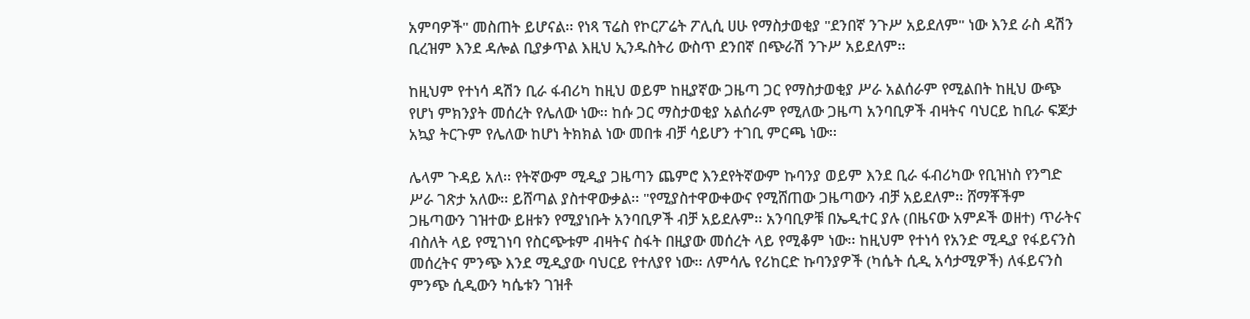አምባዎች" መስጠት ይሆናል፡፡ የነጻ ፕሬስ የኮርፖሬት ፖሊሲ ሀሁ የማስታወቂያ "ደንበኛ ንጉሥ አይደለም" ነው እንደ ራስ ዳሽን ቢረዝም እንደ ዳሎል ቢያቃጥል እዚህ ኢንዱስትሪ ውስጥ ደንበኛ በጭራሽ ንጉሥ አይደለም፡፡

ከዚህም የተነሳ ዳሽን ቢራ ፋብሪካ ከዚህ ወይም ከዚያኛው ጋዜጣ ጋር የማስታወቂያ ሥራ አልሰራም የሚልበት ከዚህ ውጭ የሆነ ምክንያት መሰረት የሌለው ነው፡፡ ከሱ ጋር ማስታወቂያ አልሰራም የሚለው ጋዜጣ አንባቢዎች ብዛትና ባህርይ ከቢራ ፍጆታ አኳያ ትርጉም የሌለው ከሆነ ትክክል ነው መበቱ ብቻ ሳይሆን ተገቢ ምርጫ ነው፡፡

ሌላም ጉዳይ አለ፡፡ የትኛውም ሚዲያ ጋዜጣን ጨምሮ እንደየትኛውም ኩባንያ ወይም እንደ ቢራ ፋብሪካው የቢዝነስ የንግድ ሥራ ገጽታ አለው፡፡ ይሸጣል ያስተዋውቃል፡፡ "የሚያስተዋውቀውና የሚሸጠው ጋዜጣውን ብቻ አይደለም፡፡ ሸማቾችም ጋዜጣውን ገዝተው ይዘቱን የሚያነቡት አንባቢዎች ብቻ አይደሉም፡፡ አንባቢዎቹ በኤዲተር ያሉ (በዜናው አምዶች ወዘተ) ጥራትና ብስለት ላይ የሚገነባ የስርጭቱም ብዛትና ስፋት በዚያው መሰረት ላይ የሚቆም ነው፡፡ ከዚህም የተነሳ የአንድ ሚዲያ የፋይናንስ መሰረትና ምንጭ እንደ ሚዲያው ባህርይ የተለያየ ነው፡፡ ለምሳሌ የሪከርድ ኩባንያዎች (ካሴት ሲዲ አሳታሚዎች) ለፋይናንስ ምንጭ ሲዲውን ካሴቱን ገዝቶ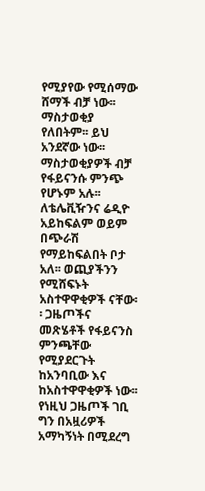የሚያየው የሚሰማው ሸማች ብቻ ነው፡፡ ማስታወቂያ የለበትም፡፡ ይህ አንደኛው ነው፡፡ ማስታወቂያዎች ብቻ የፋይናንሱ ምንጭ የሆኑም አሉ፡፡ ለቴሌቪዥንና ሬዲዮ አይከፍልም ወይም በጭራሽ የማይከፍልበት ቦታ አለ፡፡ ወጪያችንን የሚሸፍኑት አስተዋዋቂዎች ናቸው፡፡ ጋዜጦችና መጽሄቶች የፋይናንስ ምንጫቸው የሚያደርጉት ከአንባቢው እና ከአስተዋዋቂዎች ነው፡፡ የነዚህ ጋዜጦች ገቢ ግን በአዟሪዎች አማካኝነት በሚደረግ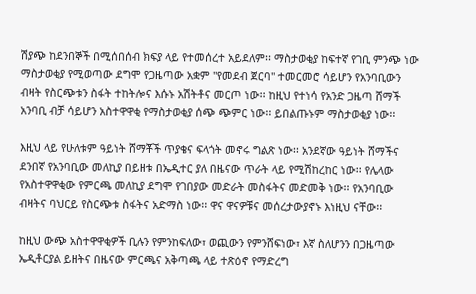ሽያጭ ከደንበኞች በሚሰበሰብ ክፍያ ላይ የተመሰረተ አይደለም፡፡ ማስታወቂያ ከፍተኛ የገቢ ምንጭ ነው ማስታወቂያ የሚወጣው ደግሞ የጋዜጣው አቋም "የመደብ ጀርባ" ተመርመሮ ሳይሆን የአንባቢውን ብዛት የስርጭቱን ስፋት ተከትሎና እሱኑ አሽትቶና መርጦ ነው፡፡ ከዚህ የተነሳ የአንድ ጋዜጣ ሸማች አንባቢ ብቻ ሳይሆን አስተዋዋቂ የማስታወቂያ ሰጭ ጭምር ነው፡፡ ይበልጡኑም ማስታወቂያ ነው፡፡

እዚህ ላይ የሁለቱም ዓይነት ሸማቾች ጥያቄና ፍላጎት መኖሩ ግልጽ ነው፡፡ አንደኛው ዓይነት ሸማችና ደንበኛ የአንባቢው መለኪያ በይዘቱ በኤዲተር ያለ በዜናው ጥራት ላይ የሚሽከረከር ነው፡፡ የሌላው የአስተዋዋቂው የምርጫ መለኪያ ደግሞ የገበያው መድራት መስፋትና መድመቅ ነው፡፡ የአንባቢው ብዛትና ባህርይ የስርጭቱ ስፋትና አድማስ ነው፡፡ ዋና ዋናዎቹና መሰረታውያኖኑ እነዚህ ናቸው፡፡

ከዚህ ውጭ አስተዋዋቂዎች ቢሉን የምንከፍለው፣ ወጪውን የምንሸፍነው፣ እኛ ስለሆንን በጋዜጣው ኤዲቶርያል ይዘትና በዜናው ምርጫና አቅጣጫ ላይ ተጽዕኖ የማድረግ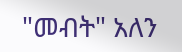"መብት" አለን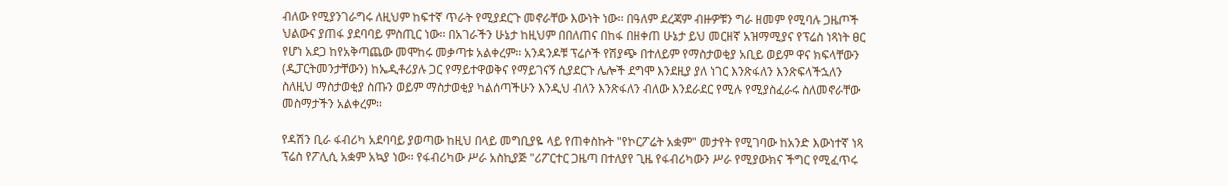ብለው የሚያንገራግሩ ለዚህም ከፍተኛ ጥራት የሚያደርጉ መኖራቸው እውነት ነው፡፡ በዓለም ደረጃም ብዙዎቹን ግራ ዘመም የሚባሉ ጋዜጦች ህልውና ያጠፋ ያደባባይ ምስጢር ነው፡፡ በአገራችን ሁኔታ ከዚህም በበለጠና በከፋ በዘቀጠ ሁኔታ ይህ መርዘኛ አዝማሚያና የፕሬስ ነጻነት ፀር የሆነ አደጋ ከየአቅጣጨው መሞከሩ መቃጣቱ አልቀረም፡፡ አንዳንዶቹ ፕሬሶች የሽያጭ በተለይም የማስታወቂያ አቢይ ወይም ዋና ክፍላቸውን (ዲፓርትመንታቸውን) ከኤዲቶሪያሉ ጋር የማይተዋወቅና የማይገናኝ ሲያደርጉ ሌሎች ደግሞ እንደዚያ ያለ ነገር እንጽፋለን እንጽፍላችኋለን ስለዚህ ማስታወቂያ ስጡን ወይም ማስታወቂያ ካልሰጣችሁን እንዲህ ብለን እንጽፋለን ብለው እንደራደር የሚሉ የሚያስፈራሩ ስለመኖራቸው መስማታችን አልቀረም፡፡

የዳሽን ቢራ ፋብሪካ አደባባይ ያወጣው ከዚህ በላይ መግቢያዬ ላይ የጠቀስኩት "የኮርፖሬት አቋም" መታየት የሚገባው ከአንድ እውነተኛ ነጻ ፕሬስ የፖሊሲ አቋም አኳያ ነው፡፡ የፋብሪካው ሥራ አስኪያጅ "ሪፖርተር ጋዜጣ በተለያየ ጊዜ የፋብሪካውን ሥራ የሚያውክና ችግር የሚፈጥሩ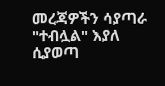መረጃዎችን ሳያጣራ "ተብሏል" እያለ ሲያወጣ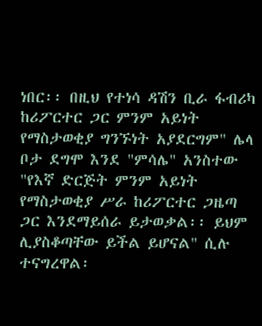ነበር፡፡ በዚህ የተነሳ ዳሽን ቢራ ፋብሪካ ከሪፖርተር ጋር ምንም አይነት የማስታወቂያ ግንኙነት አያደርግም" ሌላ ቦታ ደግሞ እንደ "ምሳሌ" አንስተው "የእኛ ድርጅት ምንም አይነት የማስታወቂያ ሥራ ከሪፖርተር ጋዜጣ ጋር እንደማይሰራ ይታወቃል፡፡ ይህም ሊያስቆጣቸው ይችል ይሆናል" ሲሉ ተናግረዋል፡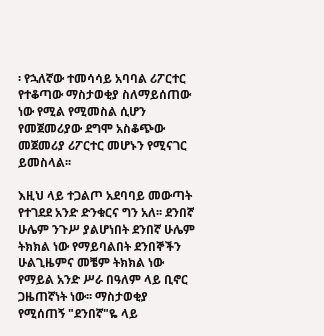፡ የኋለኛው ተመሳሳይ አባባል ሪፖርተር የተቆጣው ማስታወቂያ ስለማይሰጠው ነው የሚል የሚመስል ሲሆን የመጀመሪያው ደግሞ አስቆጭው መጀመሪያ ሪፖርተር መሆኑን የሚናገር ይመስላል፡፡

እዚህ ላይ ተጋልጦ አደባባይ መውጣት የተገደደ አንድ ድንቁርና ግን አለ፡፡ ደንበኛ ሁሌም ንጉሥ ያልሆነበት ደንበኛ ሁሌም ትክክል ነው የማይባልበት ደንበኞችን ሁልጊዜምና መቼም ትክክል ነው የማይል አንድ ሥራ በዓለም ላይ ቢኖር ጋዜጠኛነት ነው፡፡ ማስታወቂያ የሚሰጠኝ "ደንበኛ"ዬ ላይ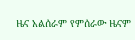ዜና አልሰራም የምሰራው ዜናም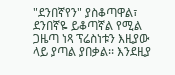"ደንበኛየን" ያስቆጣዋል፣ ደንበኛዬ ይቆጣኛል የሚል ጋዜጣ ነጻ ፕሬስነቱን እዚያው ላይ ያጣል ያበቃል፡፡ እንደዚያ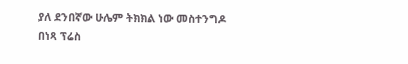ያለ ደንበኛው ሁሌም ትክክል ነው መስተንግዶ በነጻ ፕሬስ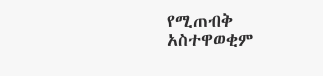የሚጠብቅ አስተዋወቂም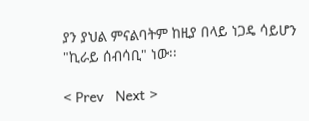ያን ያህል ምናልባትም ከዚያ በላይ ነጋዴ ሳይሆን "ኪራይ ሰብሳቢ" ነው፡፡

< Prev   Next >